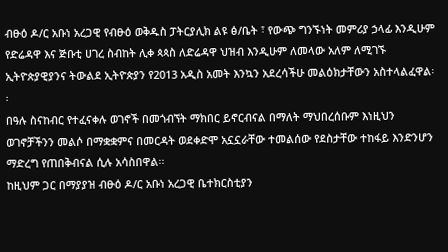ብፁዕ ዶ/ር አቡነ አረጋዊ የብፁዕ ወቅዱስ ፓትርያሊክ ልዩ ፅ/ቤት ፣ የውጭ ግንኙነት መምሪያ ኃላፊ እንዲሁም የድሬዳዋ እና ጅቡቲ ሀገረ ስብከት ሊቀ ጳጳስ ለድሬዳዋ ህዝብ እንዲሁም ለመላው አለም ለሚገኙ ኢትዮጵያዊያንና ትውልደ ኢትዮጵያን የ2013 አዲስ አመት እንኳን አደረሳችሁ መልዕክታቸውን አስተላልፈዋል፡፡
በዓሉ ስናከብር የተፈናቀሉ ወገኖች በመጎብኘት ማክበር ይኖርብናል በማለት ማህበረሰቡም እነዚህን ወገኖቻችንን መልሶ በማቋቋምና በመርዳት ወደቀድሞ አኗኗራቸው ተመልሰው የደስታቸው ተከፋይ እንድንሆን ማድረግ የጠበቅብናል ሲሉ አሳስበዋል፡፡
ከዚህም ጋር በማያያዝ ብፁዕ ዶ/ር አቡነ አረጋዊ ቤተክርስቲያን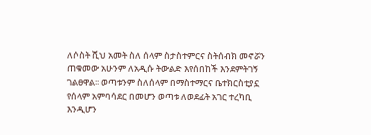ለሶስት ሺህ አመት ስለ ሰላም ስታስተምርና ስትሰብክ መኖሯን ጠቁመው አሁንም ለአዲሱ ትውልድ እየሰበከች እንደምትገኝ ገልፀዋል፡፡ ወጣቱንም ስለሰላም በማስተማርና ቤተክርስቲያኗ የሰላም አምባሳደር በመሆን ወጣቱ ለወደፊት አገር ተረካቢ እንዲሆን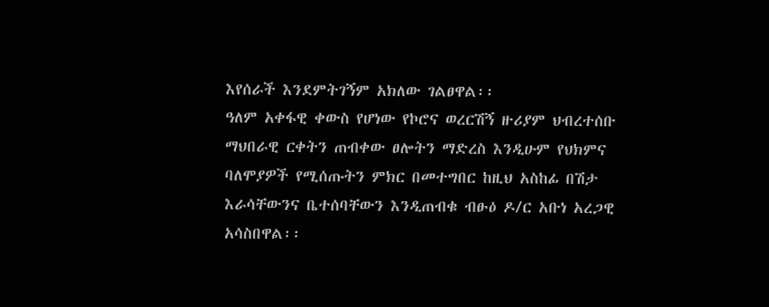እየሰራች እንደምትገኝም አክለው ገልፀዋል፡፡
ዓለም አቀፋዊ ቀውስ የሆነው የኮሮና ወረርሽኝ ዙሪያም ህብረተሰቡ ማህበራዊ ርቀትን ጠብቀው ፀሎትን ማድረስ እንዲሁም የህክምና ባለሞያዎች የሚሰጡትን ምክር በመተግበር ከዚህ አስከፊ በሽታ እራሳቸውንና ቤተሰባቸውን እንዲጠብቁ ብፁዕ ዶ/ር አቡነ አረጋዊ አሳስበዋል፡፡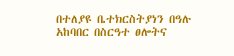በተለያዩ ቤተክርስትያነን በዓሉ አከባበር በስርዓተ ፀሎትና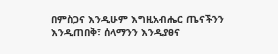በምስጋና እንዲሁም እግዚአብሔር ጤናችንን እንዲጠበቅ፣ ሰላማንን እንዲያፀና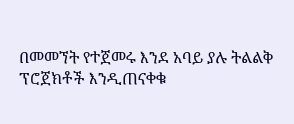በመመኘት የተጀመሩ እንደ አባይ ያሉ ትልልቅ ፕሮጀክቶች እንዲጠናቀቁ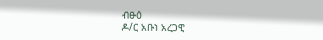ብፁዕ
ዶ/ር አቡነ አረጋዊ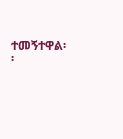ተመኝተዋል፡፡